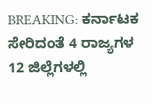BREAKING: ಕರ್ನಾಟಕ ಸೇರಿದಂತೆ 4 ರಾಜ್ಯಗಳ 12 ಜಿಲ್ಲೆಗಳಲ್ಲಿ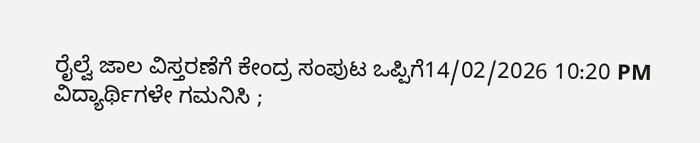ರೈಲ್ವೆ ಜಾಲ ವಿಸ್ತರಣೆಗೆ ಕೇಂದ್ರ ಸಂಪುಟ ಒಪ್ಪಿಗೆ14/02/2026 10:20 PM
ವಿದ್ಯಾರ್ಥಿಗಳೇ ಗಮನಿಸಿ ;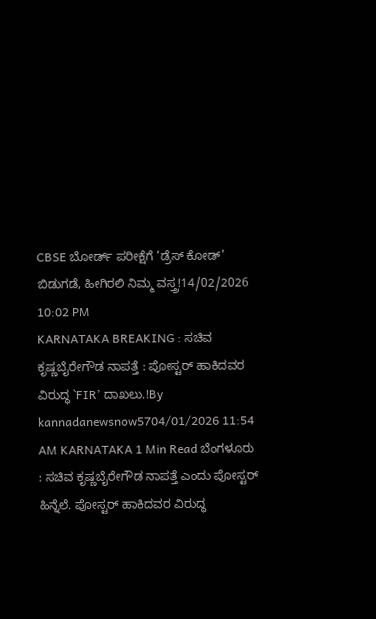CBSE ಬೋರ್ಡ್ ಪರೀಕ್ಷೆಗೆ ‘ಡ್ರೆಸ್ ಕೋಡ್’ ಬಿಡುಗಡೆ, ಹೀಗಿರಲಿ ನಿಮ್ಮ ವಸ್ತ್ರ!14/02/2026 10:02 PM
KARNATAKA BREAKING : ಸಚಿವ ಕೃಷ್ಣಬೈರೇಗೌಡ ನಾಪತ್ತೆ : ಪೋಸ್ಟರ್ ಹಾಕಿದವರ ವಿರುದ್ಧ `FIR’ ದಾಖಲು.!By kannadanewsnow5704/01/2026 11:54 AM KARNATAKA 1 Min Read ಬೆಂಗಳೂರು : ಸಚಿವ ಕೃಷ್ಣಬೈರೇಗೌಡ ನಾಪತ್ತೆ ಎಂದು ಪೋಸ್ಟರ್ ಹಿನ್ನೆಲೆ. ಪೋಸ್ಟರ್ ಹಾಕಿದವರ ವಿರುದ್ಧ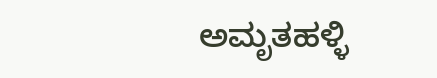ಅಮೃತಹಳ್ಳಿ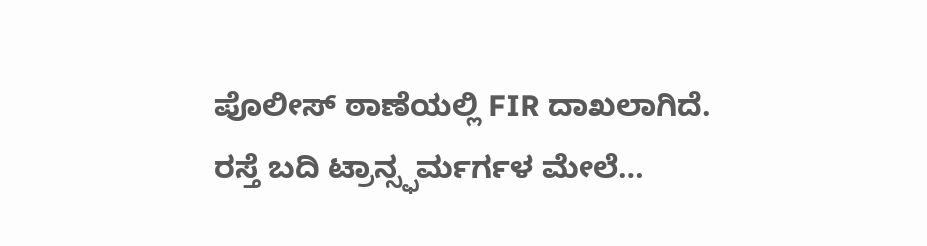ಪೊಲೀಸ್ ಠಾಣೆಯಲ್ಲಿ FIR ದಾಖಲಾಗಿದೆ. ರಸ್ತೆ ಬದಿ ಟ್ರಾನ್ಸ್ಫರ್ಮರ್ಗಳ ಮೇಲೆ…